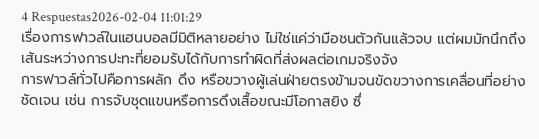4 Respuestas2026-02-04 11:01:29
เรื่องการฟาวล์ในแฮนบอลมีมิติหลายอย่าง ไม่ใช่แค่ว่ามือชนตัวกันแล้วจบ แต่ผมมักนึกถึงเส้นระหว่างการปะทะที่ยอมรับได้กับการทำผิดที่ส่งผลต่อเกมจริงจัง
การฟาวล์ทั่วไปคือการผลัก ดึง หรือขวางผู้เล่นฝ่ายตรงข้ามจนขัดขวางการเคลื่อนที่อย่างชัดเจน เช่น การจับชุดแขนหรือการดึงเสื้อขณะมีโอกาสยิง ซึ่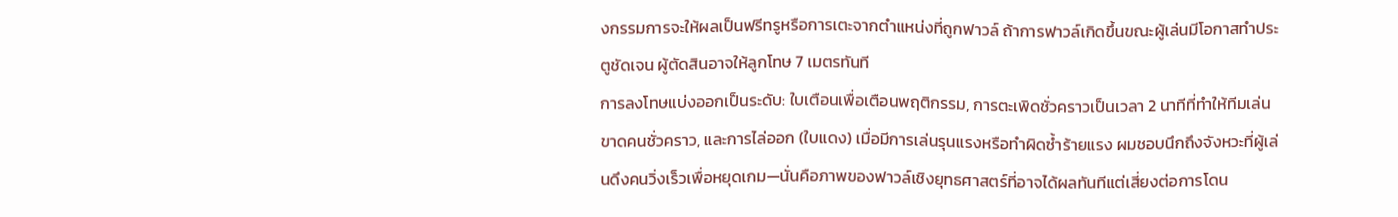งกรรมการจะให้ผลเป็นฟรีทรูหรือการเตะจากตำแหน่งที่ถูกฟาวล์ ถ้าการฟาวล์เกิดขึ้นขณะผู้เล่นมีโอกาสทำประตูชัดเจน ผู้ตัดสินอาจให้ลูกโทษ 7 เมตรทันที
การลงโทษแบ่งออกเป็นระดับ: ใบเตือนเพื่อเตือนพฤติกรรม, การตะเพิดชั่วคราวเป็นเวลา 2 นาทีที่ทำให้ทีมเล่นขาดคนชั่วคราว, และการไล่ออก (ใบแดง) เมื่อมีการเล่นรุนแรงหรือทำผิดซ้ำร้ายแรง ผมชอบนึกถึงจังหวะที่ผู้เล่นดึงคนวิ่งเร็วเพื่อหยุดเกม—นั่นคือภาพของฟาวล์เชิงยุทธศาสตร์ที่อาจได้ผลทันทีแต่เสี่ยงต่อการโดน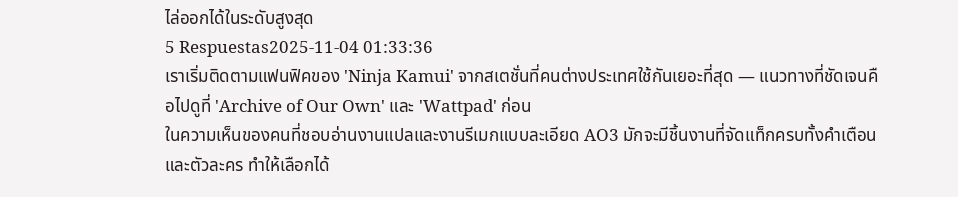ไล่ออกได้ในระดับสูงสุด
5 Respuestas2025-11-04 01:33:36
เราเริ่มติดตามแฟนฟิคของ 'Ninja Kamui' จากสเตชั่นที่คนต่างประเทศใช้กันเยอะที่สุด — แนวทางที่ชัดเจนคือไปดูที่ 'Archive of Our Own' และ 'Wattpad' ก่อน
ในความเห็นของคนที่ชอบอ่านงานแปลและงานรีเมกแบบละเอียด AO3 มักจะมีชิ้นงานที่จัดแท็กครบทั้งคำเตือนและตัวละคร ทำให้เลือกได้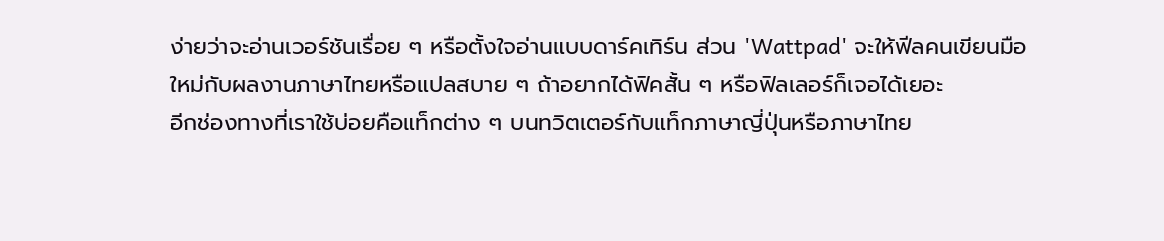ง่ายว่าจะอ่านเวอร์ชันเรื่อย ๆ หรือตั้งใจอ่านแบบดาร์คเทิร์น ส่วน 'Wattpad' จะให้ฟีลคนเขียนมือใหม่กับผลงานภาษาไทยหรือแปลสบาย ๆ ถ้าอยากได้ฟิคสั้น ๆ หรือฟิลเลอร์ก็เจอได้เยอะ
อีกช่องทางที่เราใช้บ่อยคือแท็กต่าง ๆ บนทวิตเตอร์กับแท็กภาษาญี่ปุ่นหรือภาษาไทย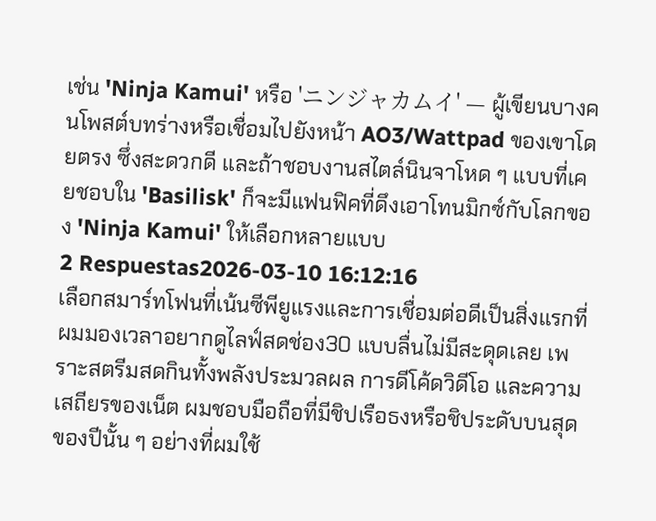เช่น 'Ninja Kamui' หรือ 'ニンジャカムイ' — ผู้เขียนบางคนโพสต์บทร่างหรือเชื่อมไปยังหน้า AO3/Wattpad ของเขาโดยตรง ซึ่งสะดวกดี และถ้าชอบงานสไตล์นินจาโหด ๆ แบบที่เคยชอบใน 'Basilisk' ก็จะมีแฟนฟิคที่ดึงเอาโทนมิกซ์กับโลกของ 'Ninja Kamui' ให้เลือกหลายแบบ
2 Respuestas2026-03-10 16:12:16
เลือกสมาร์ทโฟนที่เน้นซีพียูแรงและการเชื่อมต่อดีเป็นสิ่งแรกที่ผมมองเวลาอยากดูไลฟ์สดช่อง30 แบบลื่นไม่มีสะดุดเลย เพราะสตรีมสดกินทั้งพลังประมวลผล การดีโค้ดวิดีโอ และความเสถียรของเน็ต ผมชอบมือถือที่มีชิปเรือธงหรือชิประดับบนสุดของปีนั้น ๆ อย่างที่ผมใช้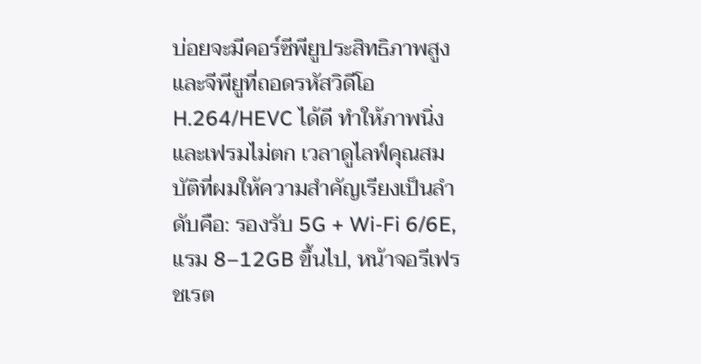บ่อยจะมีคอร์ซีพียูประสิทธิภาพสูงและจีพียูที่ถอดรหัสวิดีโอ H.264/HEVC ได้ดี ทำให้ภาพนิ่งและเฟรมไม่ตก เวลาดูไลฟ์คุณสมบัติที่ผมให้ความสำคัญเรียงเป็นลำดับคือ: รองรับ 5G + Wi‑Fi 6/6E, แรม 8–12GB ขึ้นไป, หน้าจอรีเฟรชเรต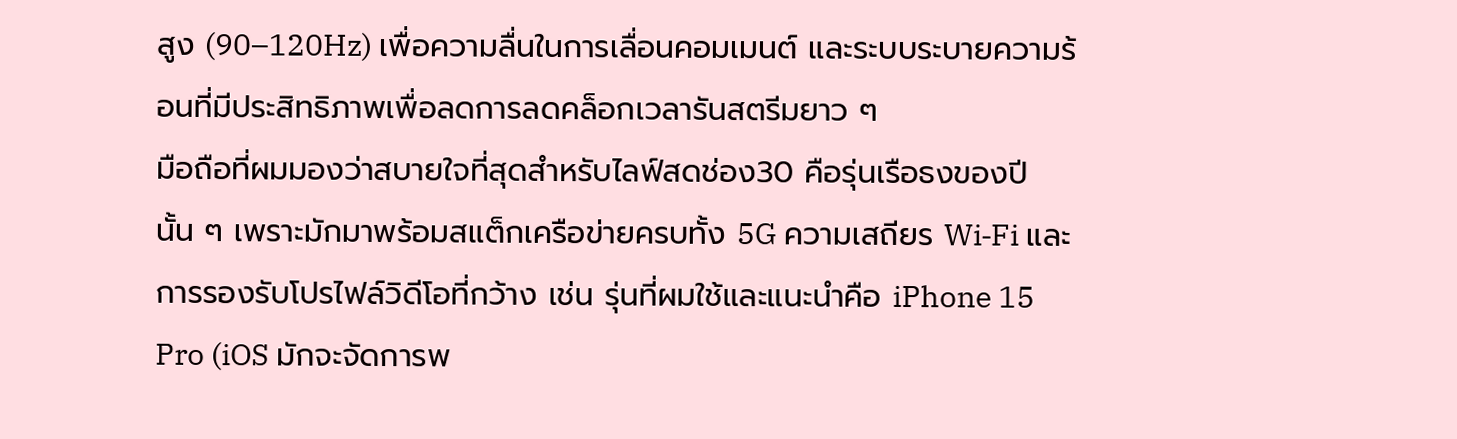สูง (90–120Hz) เพื่อความลื่นในการเลื่อนคอมเมนต์ และระบบระบายความร้อนที่มีประสิทธิภาพเพื่อลดการลดคล็อกเวลารันสตรีมยาว ๆ
มือถือที่ผมมองว่าสบายใจที่สุดสำหรับไลฟ์สดช่อง30 คือรุ่นเรือธงของปีนั้น ๆ เพราะมักมาพร้อมสแต็กเครือข่ายครบทั้ง 5G ความเสถียร Wi‑Fi และการรองรับโปรไฟล์วิดีโอที่กว้าง เช่น รุ่นที่ผมใช้และแนะนำคือ iPhone 15 Pro (iOS มักจะจัดการพ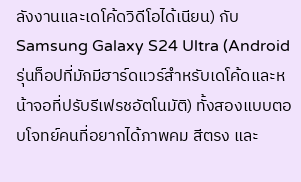ลังงานและเดโค้ดวิดีโอได้เนียน) กับ Samsung Galaxy S24 Ultra (Android รุ่นท็อปที่มักมีฮาร์ดแวร์สำหรับเดโค้ดและหน้าจอที่ปรับรีเฟรชอัตโนมัติ) ทั้งสองแบบตอบโจทย์คนที่อยากได้ภาพคม สีตรง และ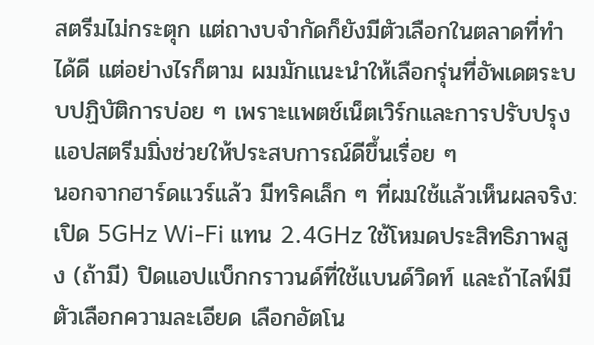สตรีมไม่กระตุก แต่ถางบจำกัดก็ยังมีตัวเลือกในตลาดที่ทำได้ดี แต่อย่างไรก็ตาม ผมมักแนะนำให้เลือกรุ่นที่อัพเดตระบบปฏิบัติการบ่อย ๆ เพราะแพตช์เน็ตเวิร์กและการปรับปรุงแอปสตรีมมิ่งช่วยให้ประสบการณ์ดีขึ้นเรื่อย ๆ
นอกจากฮาร์ดแวร์แล้ว มีทริคเล็ก ๆ ที่ผมใช้แล้วเห็นผลจริง: เปิด 5GHz Wi‑Fi แทน 2.4GHz ใช้โหมดประสิทธิภาพสูง (ถ้ามี) ปิดแอปแบ็กกราวนด์ที่ใช้แบนด์วิดท์ และถ้าไลฟ์มีตัวเลือกความละเอียด เลือกอัตโน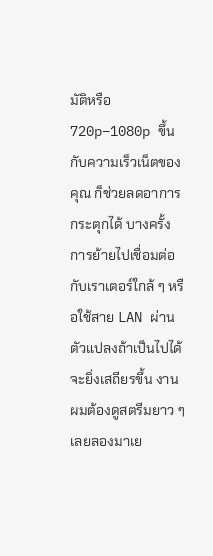มัติหรือ 720p–1080p ขึ้นกับความเร็วเน็ตของคุณ ก็ช่วยลดอาการกระตุกได้ บางครั้งการย้ายไปเชื่อมต่อกับเราเตอร์ใกล้ ๆ หรือใช้สาย LAN ผ่านตัวแปลงถ้าเป็นไปได้ จะยิ่งเสถียรขึ้น งานผมต้องดูสตรีมยาว ๆ เลยลองมาเย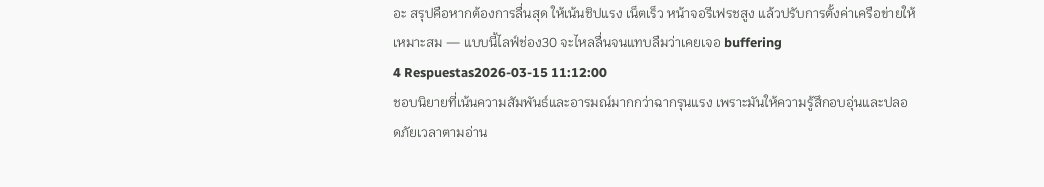อะ สรุปคือหากต้องการลื่นสุด ให้เน้นชิปแรง เน็ตเร็ว หน้าจอรีเฟรชสูง แล้วปรับการตั้งค่าเครือข่ายให้เหมาะสม — แบบนี้ไลฟ์ช่อง30 จะไหลลื่นจนแทบลืมว่าเคยเจอ buffering
4 Respuestas2026-03-15 11:12:00
ชอบนิยายที่เน้นความสัมพันธ์และอารมณ์มากกว่าฉากรุนแรง เพราะมันให้ความรู้สึกอบอุ่นและปลอดภัยเวลาตามอ่าน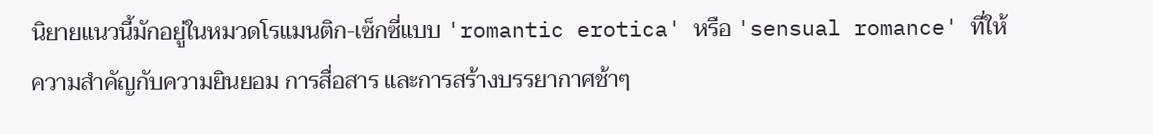นิยายแนวนี้มักอยู่ในหมวดโรแมนติก-เซ็กซี่แบบ 'romantic erotica' หรือ 'sensual romance' ที่ให้ความสำคัญกับความยินยอม การสื่อสาร และการสร้างบรรยากาศช้าๆ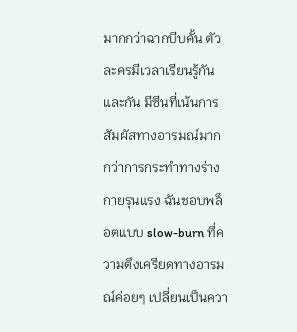มากกว่าฉากบีบคั้น ตัวละครมีเวลาเรียนรู้กันและกัน มีซีนที่เน้นการสัมผัสทางอารมณ์มากกว่าการกระทำทางร่างกายรุนแรง ฉันชอบพล็อตแบบ slow-burn ที่ความตึงเครียดทางอารมณ์ค่อยๆ เปลี่ยนเป็นควา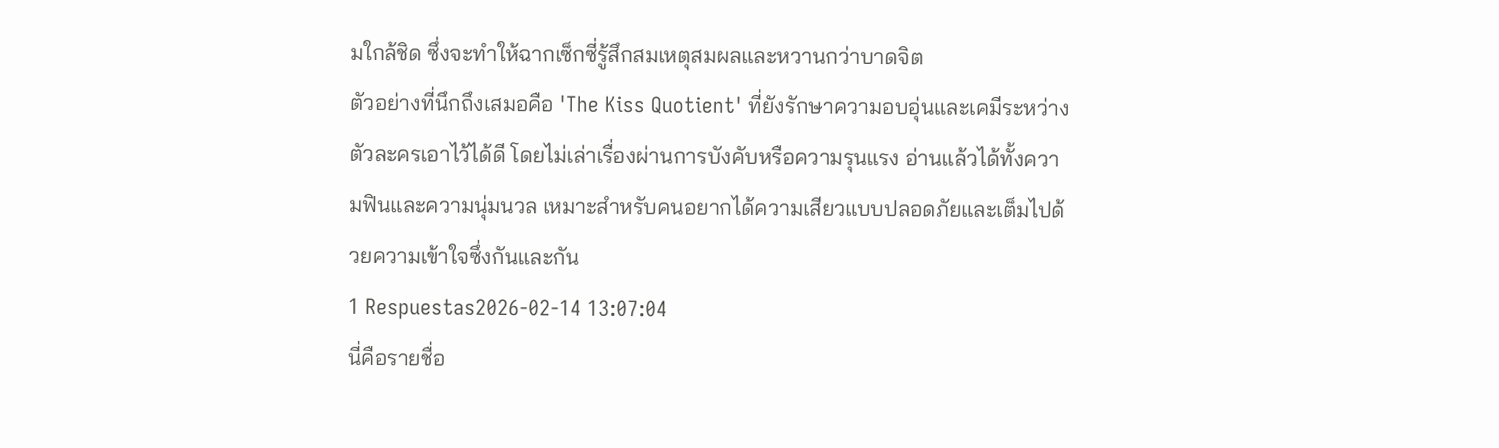มใกล้ชิด ซึ่งจะทำให้ฉากเซ็กซี่รู้สึกสมเหตุสมผลและหวานกว่าบาดจิต
ตัวอย่างที่นึกถึงเสมอคือ 'The Kiss Quotient' ที่ยังรักษาความอบอุ่นและเคมีระหว่างตัวละครเอาไว้ได้ดี โดยไม่เล่าเรื่องผ่านการบังคับหรือความรุนแรง อ่านแล้วได้ทั้งความฟินและความนุ่มนวล เหมาะสำหรับคนอยากได้ความเสียวแบบปลอดภัยและเต็มไปด้วยความเข้าใจซึ่งกันและกัน
1 Respuestas2026-02-14 13:07:04
นี่คือรายชื่อ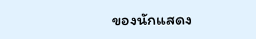ของนักแสดง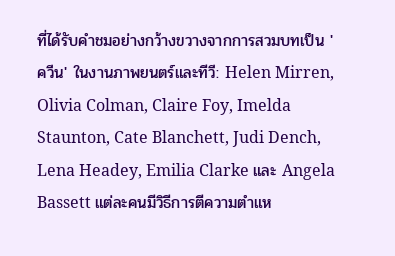ที่ได้รับคำชมอย่างกว้างขวางจากการสวมบทเป็น 'ควีน' ในงานภาพยนตร์และทีวี: Helen Mirren, Olivia Colman, Claire Foy, Imelda Staunton, Cate Blanchett, Judi Dench, Lena Headey, Emilia Clarke และ Angela Bassett แต่ละคนมีวิธีการตีความตำแห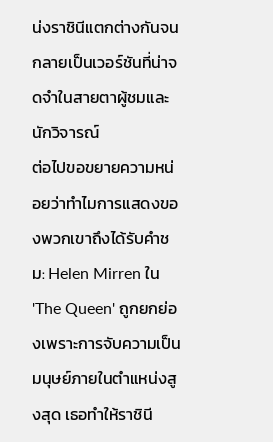น่งราชินีแตกต่างกันจนกลายเป็นเวอร์ชันที่น่าจดจำในสายตาผู้ชมและนักวิจารณ์
ต่อไปขอขยายความหน่อยว่าทำไมการแสดงของพวกเขาถึงได้รับคำชม: Helen Mirren ใน 'The Queen' ถูกยกย่องเพราะการจับความเป็นมนุษย์ภายในตำแหน่งสูงสุด เธอทำให้ราชินี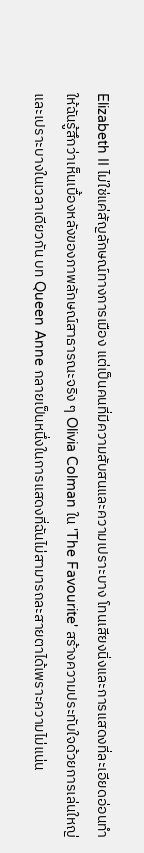Elizabeth II ไม่ใช่แค่สัญลักษณ์ทางการเมือง แต่เป็นคนที่มีความสับสนและความเปราะบาง โทนเสียงนิ่งและการแสดงที่ละเอียดอ่อนทำให้ฉันรู้สึกว่าเห็นเบื้องหลังของภาพลักษณ์สาธารณะจริง ๆ Olivia Colman ใน 'The Favourite' สร้างความประทับใจด้วยการเล่นใหญ่และเปราะบางในเวลาเดียวกัน บท Queen Anne กลายเป็นหนึ่งในการแสดงที่ฉันไม่สามารถละสายตาได้เพราะความไม่แน่น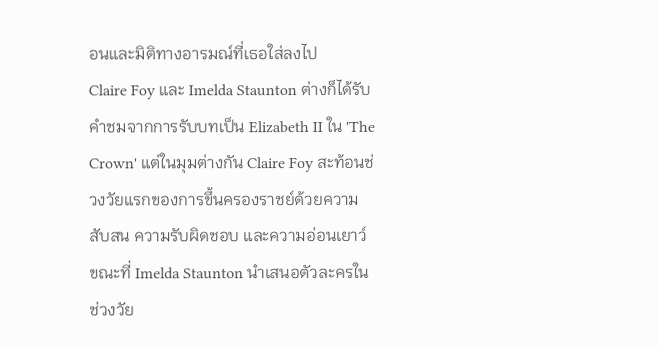อนและมิติทางอารมณ์ที่เธอใส่ลงไป
Claire Foy และ Imelda Staunton ต่างก็ได้รับคำชมจากการรับบทเป็น Elizabeth II ใน 'The Crown' แต่ในมุมต่างกัน Claire Foy สะท้อนช่วงวัยแรกของการขึ้นครองราชย์ด้วยความสับสน ความรับผิดชอบ และความอ่อนเยาว์ ขณะที่ Imelda Staunton นำเสนอตัวละครในช่วงวัย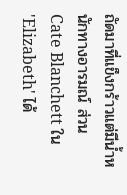ถัดมาที่แข็งกร้าวแต่มีน้ำหนักทางอารมณ์ ส่วน Cate Blanchett ใน 'Elizabeth' ได้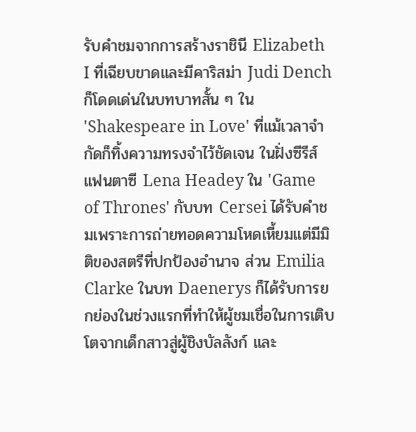รับคำชมจากการสร้างราชินี Elizabeth I ที่เฉียบขาดและมีคาริสม่า Judi Dench ก็โดดเด่นในบทบาทสั้น ๆ ใน 'Shakespeare in Love' ที่แม้เวลาจำกัดก็ทิ้งความทรงจำไว้ชัดเจน ในฝั่งซีรีส์แฟนตาซี Lena Headey ใน 'Game of Thrones' กับบท Cersei ได้รับคำชมเพราะการถ่ายทอดความโหดเหี้ยมแต่มีมิติของสตรีที่ปกป้องอำนาจ ส่วน Emilia Clarke ในบท Daenerys ก็ได้รับการยกย่องในช่วงแรกที่ทำให้ผู้ชมเชื่อในการเติบโตจากเด็กสาวสู่ผู้ชิงบัลลังก์ และ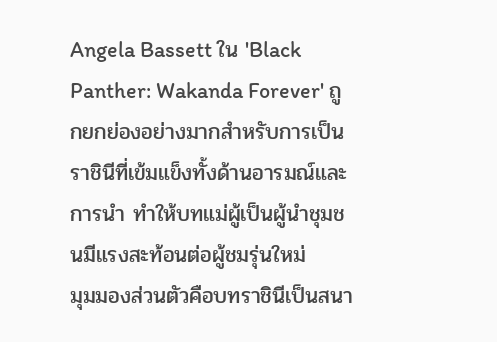Angela Bassett ใน 'Black Panther: Wakanda Forever' ถูกยกย่องอย่างมากสำหรับการเป็นราชินีที่เข้มแข็งทั้งด้านอารมณ์และการนำ ทำให้บทแม่ผู้เป็นผู้นำชุมชนมีแรงสะท้อนต่อผู้ชมรุ่นใหม่
มุมมองส่วนตัวคือบทราชินีเป็นสนา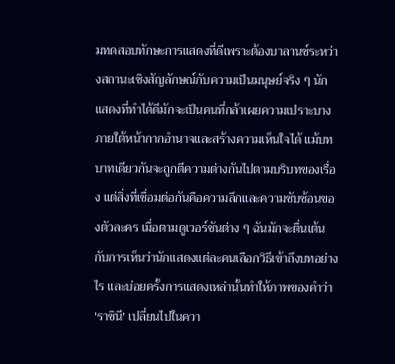มทดสอบทักษะการแสดงที่ดีเพราะต้องบาลานซ์ระหว่างสถานะเชิงสัญลักษณ์กับความเป็นมนุษย์จริง ๆ นักแสดงที่ทำได้ดีมักจะเป็นคนที่กล้าเผยความเปราะบางภายใต้หน้ากากอำนาจและสร้างความเห็นใจได้ แม้บทบาทเดียวกันจะถูกตีความต่างกันไปตามบริบทของเรื่อง แต่สิ่งที่เชื่อมต่อกันคือความลึกและความซับซ้อนของตัวละคร เมื่อตามดูเวอร์ชันต่าง ๆ ฉันมักจะตื่นเต้นกับการเห็นว่านักแสดงแต่ละคนเลือกวิธีเข้าถึงบทอย่างไร และบ่อยครั้งการแสดงเหล่านั้นทำให้ภาพของคำว่า 'ราชินี' เปลี่ยนไปในควา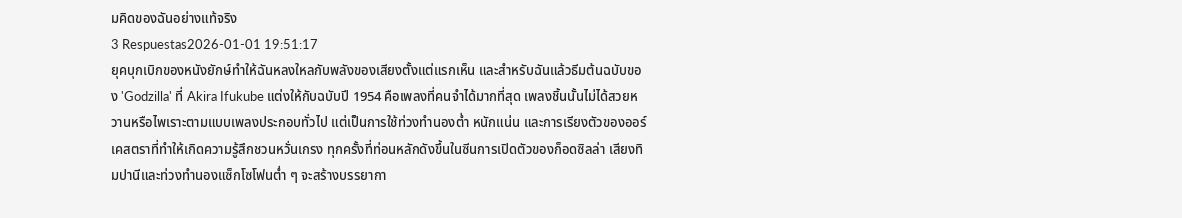มคิดของฉันอย่างแท้จริง
3 Respuestas2026-01-01 19:51:17
ยุคบุกเบิกของหนังยักษ์ทำให้ฉันหลงใหลกับพลังของเสียงตั้งแต่แรกเห็น และสำหรับฉันแล้วธีมต้นฉบับของ 'Godzilla' ที่ Akira Ifukube แต่งให้กับฉบับปี 1954 คือเพลงที่คนจำได้มากที่สุด เพลงชิ้นนั้นไม่ได้สวยหวานหรือไพเราะตามแบบเพลงประกอบทั่วไป แต่เป็นการใช้ท่วงทำนองต่ำ หนักแน่น และการเรียงตัวของออร์เคสตราที่ทำให้เกิดความรู้สึกชวนหวั่นเกรง ทุกครั้งที่ท่อนหลักดังขึ้นในซีนการเปิดตัวของก็อดซิลล่า เสียงทิมปานีและท่วงทำนองแซ็กโซโฟนต่ำ ๆ จะสร้างบรรยากา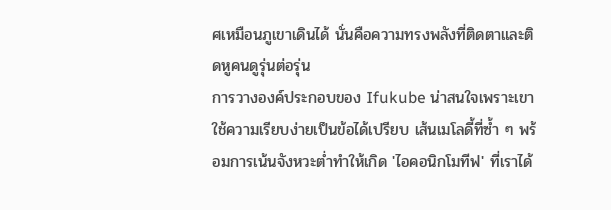ศเหมือนภูเขาเดินได้ นั่นคือความทรงพลังที่ติดตาและติดหูคนดูรุ่นต่อรุ่น
การวางองค์ประกอบของ Ifukube น่าสนใจเพราะเขาใช้ความเรียบง่ายเป็นข้อได้เปรียบ เส้นเมโลดี้ที่ซ้ำ ๆ พร้อมการเน้นจังหวะต่ำทำให้เกิด 'ไอคอนิกโมทีฟ' ที่เราได้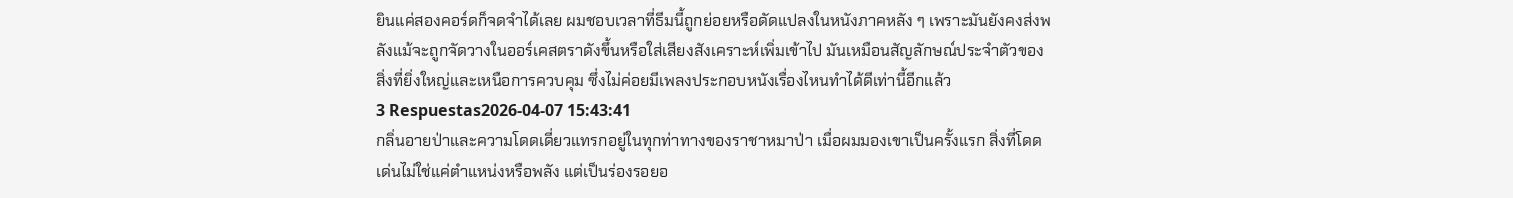ยินแค่สองคอร์ดก็จดจำได้เลย ผมชอบเวลาที่ธีมนี้ถูกย่อยหรือดัดแปลงในหนังภาคหลัง ๆ เพราะมันยังคงส่งพลังแม้จะถูกจัดวางในออร์เคสตราดังขึ้นหรือใส่เสียงสังเคราะห์เพิ่มเข้าไป มันเหมือนสัญลักษณ์ประจำตัวของสิ่งที่ยิ่งใหญ่และเหนือการควบคุม ซึ่งไม่ค่อยมีเพลงประกอบหนังเรื่องไหนทำได้ดีเท่านี้อีกแล้ว
3 Respuestas2026-04-07 15:43:41
กลิ่นอายป่าและความโดดเดี่ยวแทรกอยู่ในทุกท่าทางของราชาหมาป่า เมื่อผมมองเขาเป็นครั้งแรก สิ่งที่โดดเด่นไม่ใช่แค่ตำแหน่งหรือพลัง แต่เป็นร่องรอยอ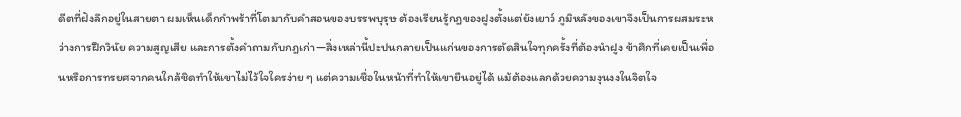ดีตที่ฝังลึกอยู่ในสายตา ผมเห็นเด็กกำพร้าที่โตมากับคำสอนของบรรพบุรุษ ต้องเรียนรู้กฎของฝูงตั้งแต่ยังเยาว์ ภูมิหลังของเขาจึงเป็นการผสมระหว่างการฝึกวินัย ความสูญเสีย และการตั้งคำถามกับกฎเก่า—สิ่งเหล่านี้ปะปนกลายเป็นแก่นของการตัดสินใจทุกครั้งที่ต้องนำฝูง ข้าศึกที่เคยเป็นเพื่อนหรือการทรยศจากคนใกล้ชิดทำให้เขาไม่ไว้ใจใครง่าย ๆ แต่ความเชื่อในหน้าที่ทำให้เขายืนอยู่ได้ แม้ต้องแลกด้วยความงุนงงในจิตใจ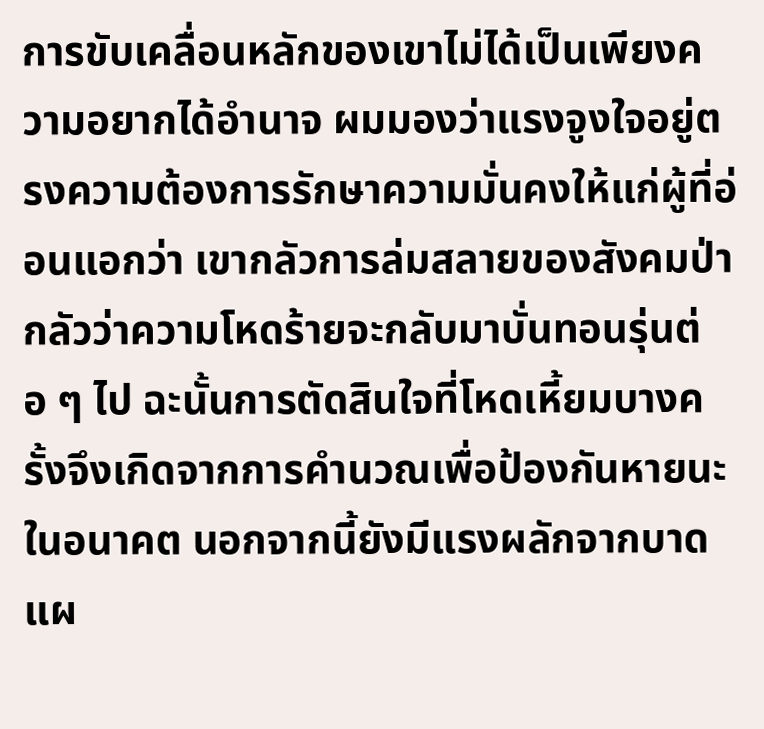การขับเคลื่อนหลักของเขาไม่ได้เป็นเพียงความอยากได้อำนาจ ผมมองว่าแรงจูงใจอยู่ตรงความต้องการรักษาความมั่นคงให้แก่ผู้ที่อ่อนแอกว่า เขากลัวการล่มสลายของสังคมป่า กลัวว่าความโหดร้ายจะกลับมาบั่นทอนรุ่นต่อ ๆ ไป ฉะนั้นการตัดสินใจที่โหดเหี้ยมบางครั้งจึงเกิดจากการคำนวณเพื่อป้องกันหายนะในอนาคต นอกจากนี้ยังมีแรงผลักจากบาดแผ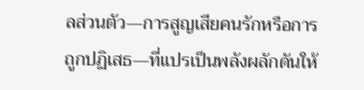ลส่วนตัว—การสูญเสียคนรักหรือการถูกปฏิเสธ—ที่แปรเป็นพลังผลักดันให้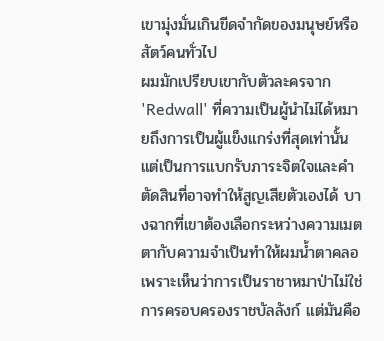เขามุ่งมั่นเกินขีดจำกัดของมนุษย์หรือสัตว์คนทั่วไป
ผมมักเปรียบเขากับตัวละครจาก 'Redwall' ที่ความเป็นผู้นำไม่ได้หมายถึงการเป็นผู้แข็งแกร่งที่สุดเท่านั้น แต่เป็นการแบกรับภาระจิตใจและคำตัดสินที่อาจทำให้สูญเสียตัวเองได้ บางฉากที่เขาต้องเลือกระหว่างความเมตตากับความจำเป็นทำให้ผมน้ำตาคลอ เพราะเห็นว่าการเป็นราชาหมาป่าไม่ใช่การครอบครองราชบัลลังก์ แต่มันคือ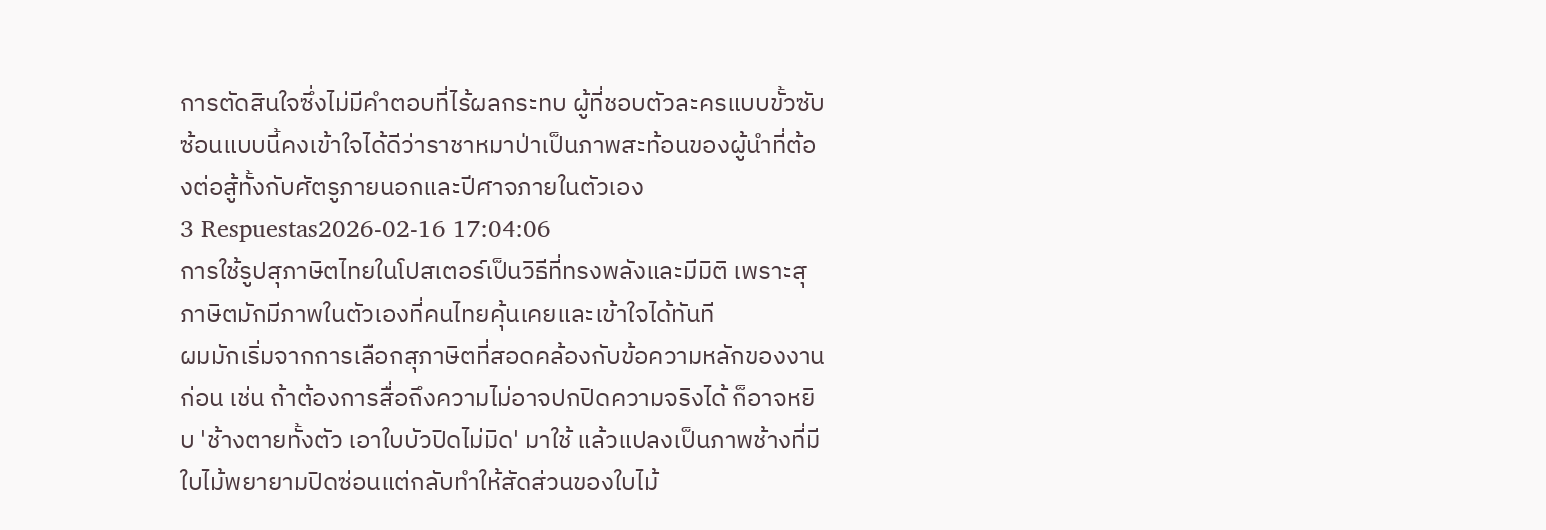การตัดสินใจซึ่งไม่มีคำตอบที่ไร้ผลกระทบ ผู้ที่ชอบตัวละครแบบขั้วซับซ้อนแบบนี้คงเข้าใจได้ดีว่าราชาหมาป่าเป็นภาพสะท้อนของผู้นำที่ต้องต่อสู้ทั้งกับศัตรูภายนอกและปีศาจภายในตัวเอง
3 Respuestas2026-02-16 17:04:06
การใช้รูปสุภาษิตไทยในโปสเตอร์เป็นวิธีที่ทรงพลังและมีมิติ เพราะสุภาษิตมักมีภาพในตัวเองที่คนไทยคุ้นเคยและเข้าใจได้ทันที
ผมมักเริ่มจากการเลือกสุภาษิตที่สอดคล้องกับข้อความหลักของงานก่อน เช่น ถ้าต้องการสื่อถึงความไม่อาจปกปิดความจริงได้ ก็อาจหยิบ 'ช้างตายทั้งตัว เอาใบบัวปิดไม่มิด' มาใช้ แล้วแปลงเป็นภาพช้างที่มีใบไม้พยายามปิดซ่อนแต่กลับทำให้สัดส่วนของใบไม้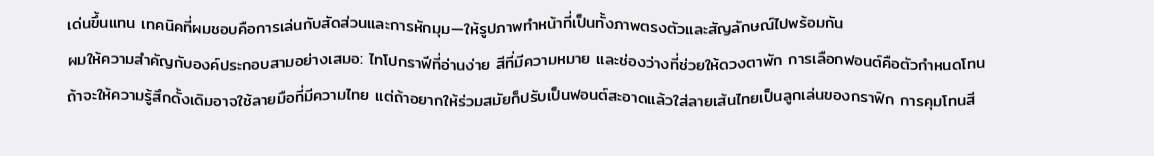เด่นขึ้นแทน เทคนิคที่ผมชอบคือการเล่นกับสัดส่วนและการหักมุม—ให้รูปภาพทำหน้าที่เป็นทั้งภาพตรงตัวและสัญลักษณ์ไปพร้อมกัน
ผมให้ความสำคัญกับองค์ประกอบสามอย่างเสมอ: ไทโปกราฟีที่อ่านง่าย สีที่มีความหมาย และช่องว่างที่ช่วยให้ดวงตาพัก การเลือกฟอนต์คือตัวกำหนดโทน ถ้าจะให้ความรู้สึกดั้งเดิมอาจใช้ลายมือที่มีความไทย แต่ถ้าอยากให้ร่วมสมัยก็ปรับเป็นฟอนต์สะอาดแล้วใส่ลายเส้นไทยเป็นลูกเล่นของกราฟิก การคุมโทนสี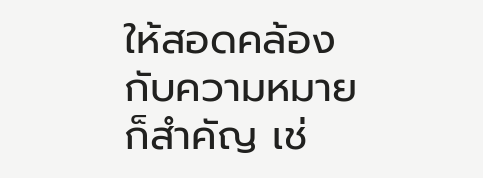ให้สอดคล้องกับความหมายก็สำคัญ เช่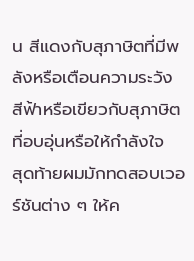น สีแดงกับสุภาษิตที่มีพลังหรือเตือนความระวัง สีฟ้าหรือเขียวกับสุภาษิตที่อบอุ่นหรือให้กำลังใจ
สุดท้ายผมมักทดสอบเวอร์ชันต่าง ๆ ให้ค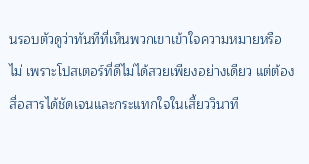นรอบตัวดูว่าทันทีที่เห็นพวกเขาเข้าใจความหมายหรือไม่ เพราะโปสเตอร์ที่ดีไม่ได้สวยเพียงอย่างเดียว แต่ต้องสื่อสารได้ชัดเจนและกระแทกใจในเสี้ยววินาที